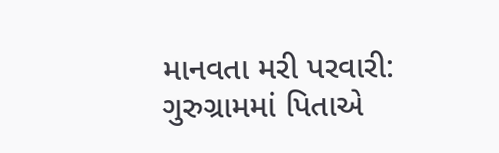માનવતા મરી પરવારી: ગુરુગ્રામમાં પિતાએ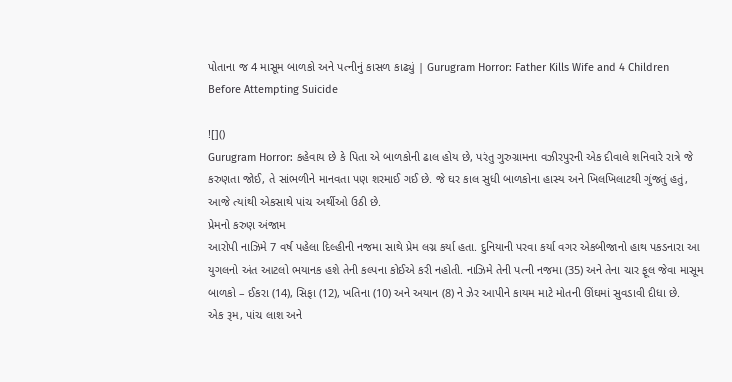પોતાના જ 4 માસૂમ બાળકો અને પત્નીનું કાસળ કાઢ્યું | Gurugram Horror: Father Kills Wife and 4 Children Before Attempting Suicide

![]()
Gurugram Horror: કહેવાય છે કે પિતા એ બાળકોની ઢાલ હોય છે, પરંતુ ગુરુગ્રામના વઝીરપુરની એક દીવાલે શનિવારે રાત્રે જે કરુણતા જોઈ, તે સાંભળીને માનવતા પણ શરમાઈ ગઈ છે. જે ઘર કાલ સુધી બાળકોના હાસ્ય અને ખિલખિલાટથી ગુંજતું હતું, આજે ત્યાંથી એકસાથે પાંચ અર્થીઓ ઉઠી છે.
પ્રેમનો કરુણ અંજામ
આરોપી નાઝિમે 7 વર્ષ પહેલા દિલ્હીની નજમા સાથે પ્રેમ લગ્ન કર્યા હતા. દુનિયાની પરવા કર્યા વગર એકબીજાનો હાથ પકડનારા આ યુગલનો અંત આટલો ભયાનક હશે તેની કલ્પના કોઈએ કરી નહોતી. નાઝિમે તેની પત્ની નજમા (35) અને તેના ચાર ફૂલ જેવા માસૂમ બાળકો – ઈકરા (14), સિફા (12), ખતિના (10) અને અયાન (8) ને ઝેર આપીને કાયમ માટે મોતની ઊંઘમાં સુવડાવી દીધા છે.
એક રૂમ, પાંચ લાશ અને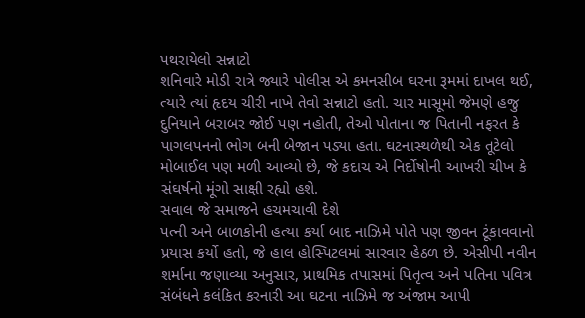પથરાયેલો સન્નાટો
શનિવારે મોડી રાત્રે જ્યારે પોલીસ એ કમનસીબ ઘરના રૂમમાં દાખલ થઈ, ત્યારે ત્યાં હૃદય ચીરી નાખે તેવો સન્નાટો હતો. ચાર માસૂમો જેમણે હજુ દુનિયાને બરાબર જોઈ પણ નહોતી, તેઓ પોતાના જ પિતાની નફરત કે પાગલપનનો ભોગ બની બેજાન પડ્યા હતા. ઘટનાસ્થળેથી એક તૂટેલો મોબાઈલ પણ મળી આવ્યો છે, જે કદાચ એ નિર્દોષોની આખરી ચીખ કે સંઘર્ષનો મૂંગો સાક્ષી રહ્યો હશે.
સવાલ જે સમાજને હચમચાવી દેશે
પત્ની અને બાળકોની હત્યા કર્યા બાદ નાઝિમે પોતે પણ જીવન ટૂંકાવવાનો પ્રયાસ કર્યો હતો, જે હાલ હોસ્પિટલમાં સારવાર હેઠળ છે. એસીપી નવીન શર્માના જણાવ્યા અનુસાર, પ્રાથમિક તપાસમાં પિતૃત્વ અને પતિના પવિત્ર સંબંધને કલંકિત કરનારી આ ઘટના નાઝિમે જ અંજામ આપી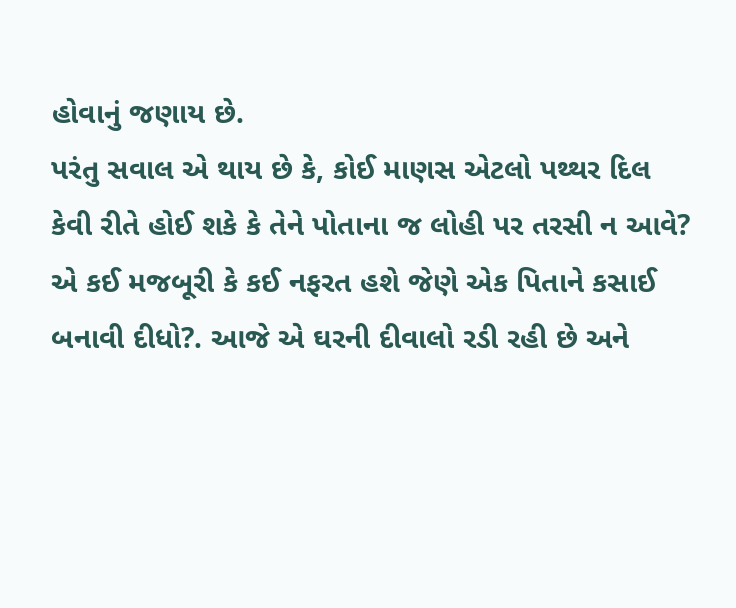હોવાનું જણાય છે.
પરંતુ સવાલ એ થાય છે કે, કોઈ માણસ એટલો પથ્થર દિલ કેવી રીતે હોઈ શકે કે તેને પોતાના જ લોહી પર તરસી ન આવે? એ કઈ મજબૂરી કે કઈ નફરત હશે જેણે એક પિતાને કસાઈ બનાવી દીધો?. આજે એ ઘરની દીવાલો રડી રહી છે અને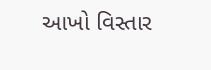આખો વિસ્તાર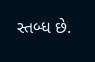સ્તબ્ધ છે.